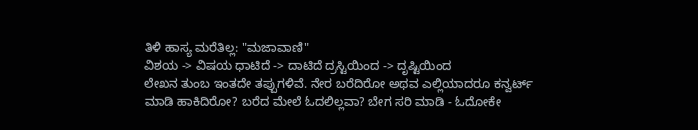ತಿಳಿ ಹಾಸ್ಯ ಮರೆತಿಲ್ಲ: "ಮಜಾವಾಣಿ"
ವಿಶಯ -> ವಿಷಯ ಧಾಟಿದೆ -> ದಾಟಿದೆ ದ್ರಸ್ಟಿಯಿಂದ -> ದೃಷ್ಟಿಯಿಂದ
ಲೇಖನ ತುಂಬ ಇಂತದೇ ತಪ್ಪುಗಳಿವೆ. ನೇರ ಬರೆದಿರೋ ಅಥವ ಎಲ್ಲಿಯಾದರೂ ಕನ್ವರ್ಟ್ ಮಾಡಿ ಹಾಕಿದಿರೋ? ಬರೆದ ಮೇಲೆ ಓದಲಿಲ್ಲವಾ? ಬೇಗ ಸರಿ ಮಾಡಿ - ಓದೋಕೇ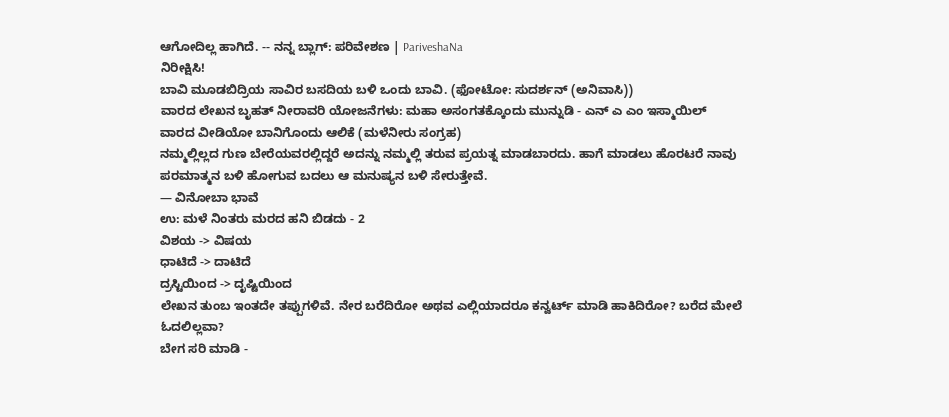ಆಗೋದಿಲ್ಲ ಹಾಗಿದೆ. -- ನನ್ನ ಬ್ಲಾಗ್: ಪರಿವೇಶಣ | PariveshaNa
ನಿರೀಕ್ಷಿಸಿ!
ಬಾವಿ ಮೂಡಬಿದ್ರಿಯ ಸಾವಿರ ಬಸದಿಯ ಬಳಿ ಒಂದು ಬಾವಿ. (ಫೋಟೋ: ಸುದರ್ಶನ್ (ಅನಿವಾಸಿ))
ವಾರದ ಲೇಖನ ಬೃಹತ್ ನೀರಾವರಿ ಯೋಜನೆಗಳು: ಮಹಾ ಅಸಂಗತಕ್ಕೊಂದು ಮುನ್ನುಡಿ - ಎನ್ ಎ ಎಂ ಇಸ್ಮಾಯಿಲ್
ವಾರದ ವೀಡಿಯೋ ಬಾನಿಗೊಂದು ಆಲಿಕೆ (ಮಳೆನೀರು ಸಂಗ್ರಹ)
ನಮ್ಮಲ್ಲಿಲ್ಲದ ಗುಣ ಬೇರೆಯವರಲ್ಲಿದ್ದರೆ ಅದನ್ನು ನಮ್ಮಲ್ಲಿ ತರುವ ಪ್ರಯತ್ನ ಮಾಡಬಾರದು. ಹಾಗೆ ಮಾಡಲು ಹೊರಟರೆ ನಾವು ಪರಮಾತ್ಮನ ಬಳಿ ಹೋಗುವ ಬದಲು ಆ ಮನುಷ್ಯನ ಬಳಿ ಸೇರುತ್ತೇವೆ.
— ವಿನೋಬಾ ಭಾವೆ
ಉ: ಮಳೆ ನಿಂತರು ಮರದ ಹನಿ ಬಿಡದು - 2
ವಿಶಯ -> ವಿಷಯ
ಧಾಟಿದೆ -> ದಾಟಿದೆ
ದ್ರಸ್ಟಿಯಿಂದ -> ದೃಷ್ಟಿಯಿಂದ
ಲೇಖನ ತುಂಬ ಇಂತದೇ ತಪ್ಪುಗಳಿವೆ. ನೇರ ಬರೆದಿರೋ ಅಥವ ಎಲ್ಲಿಯಾದರೂ ಕನ್ವರ್ಟ್ ಮಾಡಿ ಹಾಕಿದಿರೋ? ಬರೆದ ಮೇಲೆ ಓದಲಿಲ್ಲವಾ?
ಬೇಗ ಸರಿ ಮಾಡಿ -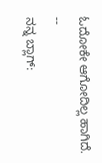ಓದೋಕೇ ಆಗೋದಿಲ್ಲ ಹಾಗಿದೆ.
--
ನನ್ನ ಬ್ಲಾಗ್: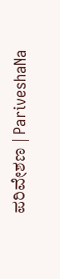ಪರಿವೇಶಣ | PariveshaNa